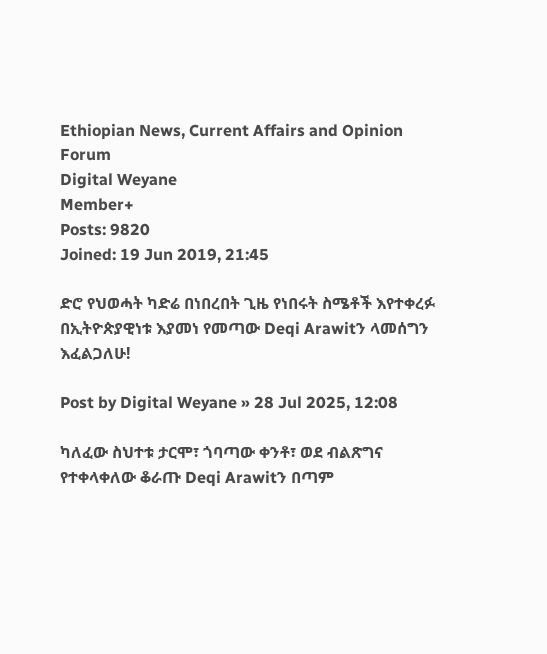Ethiopian News, Current Affairs and Opinion Forum
Digital Weyane
Member+
Posts: 9820
Joined: 19 Jun 2019, 21:45

ድሮ የህወሓት ካድሬ በነበረበት ጊዜ የነበሩት ስሜቶች እየተቀረፉ በኢትዮጵያዊነቱ እያመነ የመጣው Deqi Arawitን ላመሰግን እፈልጋለሁ!

Post by Digital Weyane » 28 Jul 2025, 12:08

ካለፈው ስህተቱ ታርሞ፣ ጎባጣው ቀንቶ፣ ወደ ብልጽግና የተቀላቀለው ቆራጡ Deqi Arawitን በጣም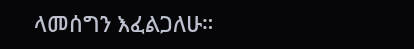ላመሰግን እፈልጋለሁ።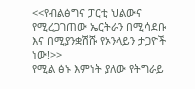<<የብልፅግና ፓርቲ ህልውና የሚረጋገጠው ኤርትራን በሚሳደቡ እና በሚያንቋሽሹ የኦንላይን ታጋዮች ነው!>>
የሚል ፅኑ እምነት ያለው የትግራይ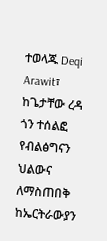ተወላጁ Deqi Arawit፣ ከጌታቸው ረዳ ጎን ተሰልፎ የብልፅግናን ህልውና ለማስጠበቅ ከኤርትራውያን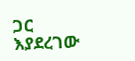ጋር እያደረገው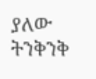ያለው ትንቅንቅ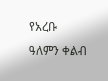የአረቡ ዓለምን ቀልብ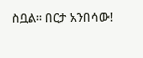ስቧል። በርታ አንበሳው!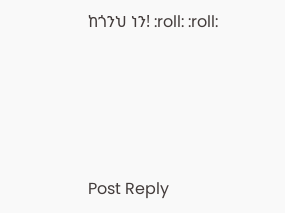ከጎንህ ነን! :roll: :roll:




Post Reply